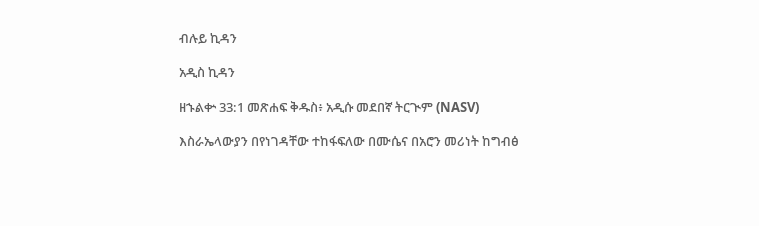ብሉይ ኪዳን

አዲስ ኪዳን

ዘኁልቍ 33:1 መጽሐፍ ቅዱስ፥ አዲሱ መደበኛ ትርጒም (NASV)

እስራኤላውያን በየነገዳቸው ተከፋፍለው በሙሴና በአሮን መሪነት ከግብፅ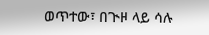ወጥተው፣ በጒዞ ላይ ሳሉ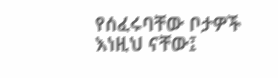የሰፈሩባቸው ቦታዎች እነዚህ ናቸው፤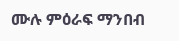ሙሉ ምዕራፍ ማንበብ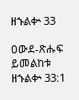ዘኁልቍ 33

ዐውደ-ጽሑፍ ይመልከቱ ዘኁልቍ 33:1